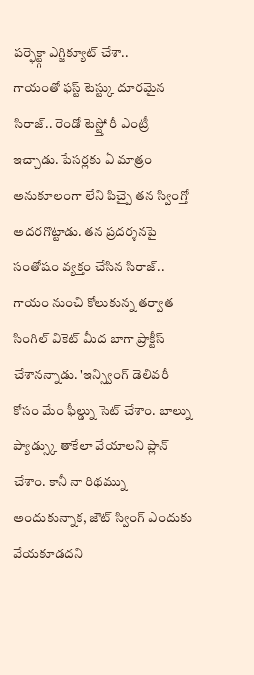పర్ఫెక్ట్గా ఎగ్జిక్యూట్ చేశా..
గాయంతో ఫస్ట్ టెస్ట్కు దూరమైన సిరాజ్.. రెండో టెస్ట్తో రీ ఎంట్రీ ఇచ్చాడు. పేసర్లకు ఏ మాత్రం అనుకూలంగా లేని పిచ్పై తన స్వింగ్తో అదరగొట్టాడు. తన ప్రదర్శనపై సంతోషం వ్యక్తం చేసిన సిరాజ్.. గాయం నుంచి కోలుకున్న తర్వాత సింగిల్ వికెట్ మీద బాగా ప్రాక్టీస్ చేశానన్నాడు. 'ఇన్స్వింగ్ డెలివరీ కోసం మేం ఫీల్డ్ను సెట్ చేశాం. బాల్ను ప్యాడ్స్కు తాకేలా వేయాలని ప్లాన్ చేశాం. కానీ నా రిథమ్ను అందుకున్నాక, జౌట్ స్వింగ్ ఎందుకు వేయకూడదని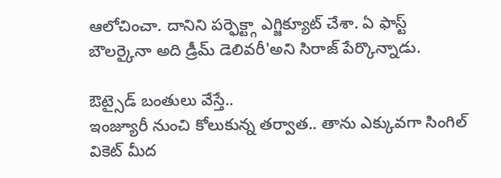ఆలోచించా. దానిని పర్ఫెక్ట్గా ఎగ్జిక్యూట్ చేశా. ఏ ఫాస్ట్ బౌలర్కైనా అది డ్రీమ్ డెలివరీ'అని సిరాజ్ పేర్కొన్నాడు.

ఔట్సైడ్ బంతులు వేస్తే..
ఇంజ్యూరీ నుంచి కోలుకున్న తర్వాత.. తాను ఎక్కువగా సింగిల్ వికెట్ మీద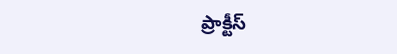ప్రాక్టీస్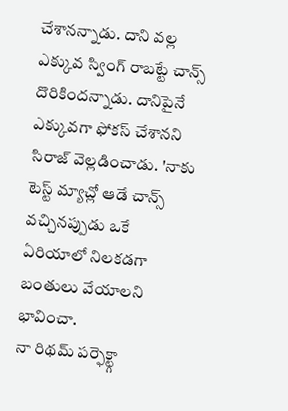చేశానన్నాడు. దాని వల్ల ఎక్కువ స్వింగ్ రాబట్టే చాన్స్ దొరికిందన్నాడు. దానిపైనే ఎక్కువగా ఫోకస్ చేశానని సిరాజ్ వెల్లడించాడు. 'నాకు టెస్ట్ మ్యాచ్లో ఆడే చాన్స్ వచ్చినప్పుడు ఒకే ఏరియాలో నిలకడగా బంతులు వేయాలని భావించా.
నా రిథమ్ పర్ఫెక్ట్గా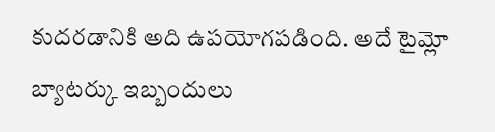కుదరడానికి అది ఉపయోగపడింది. అదే టైమ్లో బ్యాటర్కు ఇబ్బందులు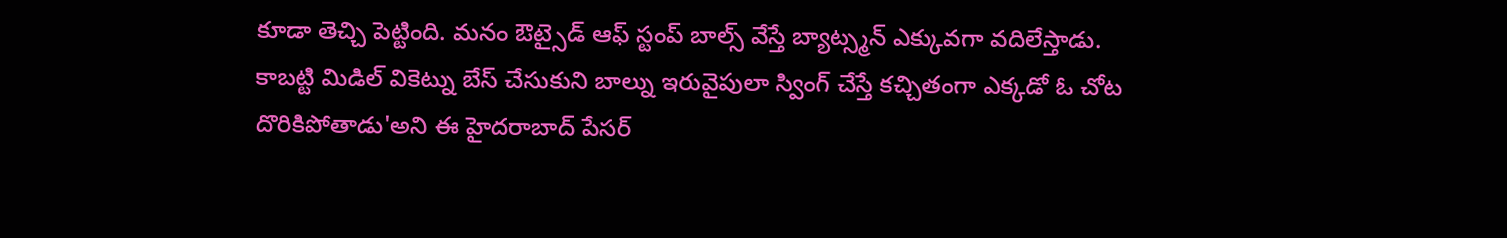కూడా తెచ్చి పెట్టింది. మనం ఔట్సైడ్ ఆఫ్ స్టంప్ బాల్స్ వేస్తే బ్యాట్స్మన్ ఎక్కువగా వదిలేస్తాడు. కాబట్టి మిడిల్ వికెట్ను బేస్ చేసుకుని బాల్ను ఇరువైపులా స్వింగ్ చేస్తే కచ్చితంగా ఎక్కడో ఓ చోట దొరికిపోతాడు'అని ఈ హైదరాబాద్ పేసర్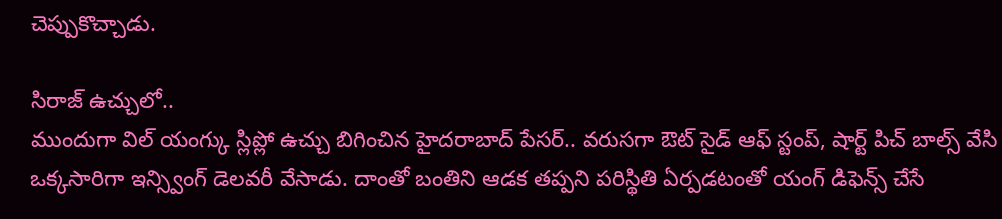చెప్పుకొచ్చాడు.

సిరాజ్ ఉచ్చులో..
ముందుగా విల్ యంగ్కు స్లిప్లో ఉచ్చు బిగించిన హైదరాబాద్ పేసర్.. వరుసగా ఔట్ సైడ్ ఆఫ్ స్టంప్, షార్ట్ పిచ్ బాల్స్ వేసి ఒక్కసారిగా ఇన్స్వింగ్ డెలవరీ వేసాడు. దాంతో బంతిని ఆడక తప్పని పరిస్థితి ఏర్పడటంతో యంగ్ డిఫెన్స్ చేసే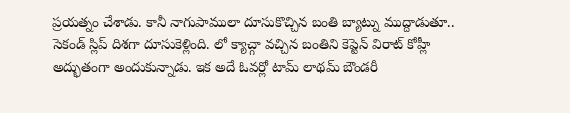ప్రయత్నం చేశాడు. కానీ నాగుపాములా దూసుకొచ్చిన బంతి బ్యాట్ను ముద్దాడుతూ.. సెకండ్ స్లిప్ దిశగా దూసుకెళ్లింది. లో క్యాచ్గా వచ్చిన బంతిని కెప్టెన్ విరాట్ కోహ్లీ అద్భుతంగా అందుకున్నాడు. ఇక అదే ఓవర్లో టామ్ లాథమ్ బౌండరీ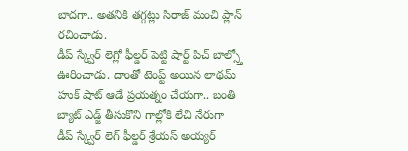బాదగా.. అతనికి తగ్గట్లు సిరాజ్ మంచి ప్లాన్ రచించాడు.
డీప్ స్క్వేర్ లెగ్లో ఫీల్డర్ పెట్టి షార్ట్ పిచ్ బాల్స్తో ఊరించాడు. దాంతో టెంప్ట్ అయిన లాథమ్ హుక్ షాట్ ఆడే ప్రయత్నం చేయగా.. బంతి బ్యాట్ ఎడ్జ్ తీసుకొని గాల్లోకి లేచి నేరుగా డీప్ స్క్వేర్ లెగ్ ఫీల్డర్ శ్రేయస్ అయ్యర్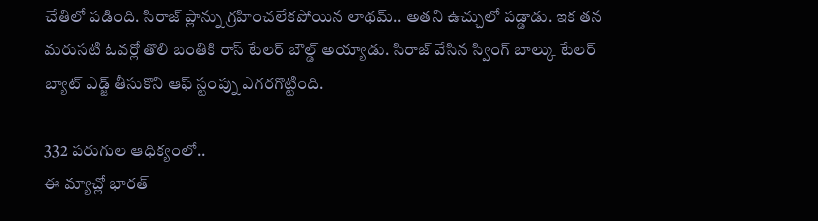చేతిలో పడింది. సిరాజ్ ప్లాన్ను గ్రహించలేకపోయిన లాథమ్.. అతని ఉచ్చులో పడ్డాడు. ఇక తన మరుసటి ఓవర్లో తొలి బంతికి రాస్ టేలర్ బౌల్డ్ అయ్యాడు. సిరాజ్ వేసిన స్వింగ్ బాల్కు టేలర్ బ్యాట్ ఎడ్జ్ తీసుకొని ఆఫ్ స్టంప్ను ఎగరగొట్టింది.

332 పరుగుల ఆధిక్యంలో..
ఈ మ్యాచ్లో భారత్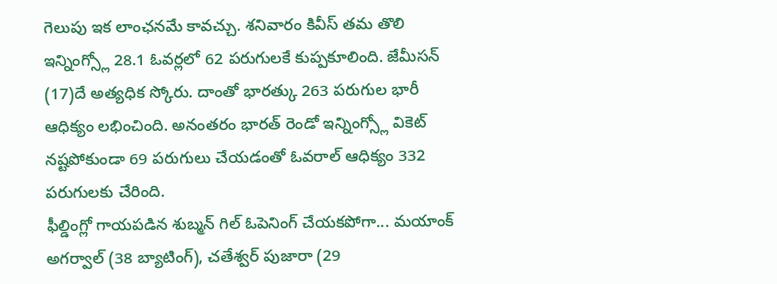గెలుపు ఇక లాంఛనమే కావచ్చు. శనివారం కివీస్ తమ తొలి ఇన్నింగ్స్లో 28.1 ఓవర్లలో 62 పరుగులకే కుప్పకూలింది. జేమీసన్ (17)దే అత్యధిక స్కోరు. దాంతో భారత్కు 263 పరుగుల భారీ ఆధిక్యం లభించింది. అనంతరం భారత్ రెండో ఇన్నింగ్స్లో వికెట్ నష్టపోకుండా 69 పరుగులు చేయడంతో ఓవరాల్ ఆధిక్యం 332 పరుగులకు చేరింది.
ఫీల్డింగ్లో గాయపడిన శుబ్మన్ గిల్ ఓపెనింగ్ చేయకపోగా... మయాంక్ అగర్వాల్ (38 బ్యాటింగ్), చతేశ్వర్ పుజారా (29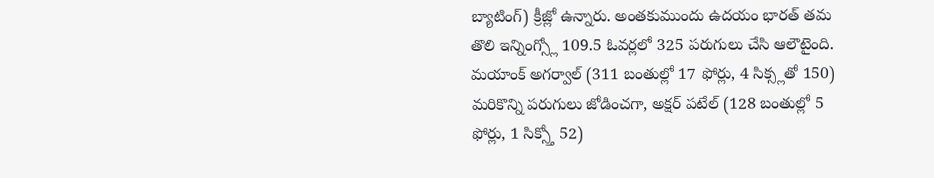బ్యాటింగ్) క్రీజ్లో ఉన్నారు. అంతకుముందు ఉదయం భారత్ తమ తొలి ఇన్నింగ్స్లో 109.5 ఓవర్లలో 325 పరుగులు చేసి ఆలౌటైంది. మయాంక్ అగర్వాల్ (311 బంతుల్లో 17 ఫోర్లు, 4 సిక్స్లతో 150) మరికొన్ని పరుగులు జోడించగా, అక్షర్ పటేల్ (128 బంతుల్లో 5 ఫోర్లు, 1 సిక్స్తో 52)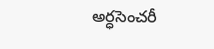అర్ధసెంచరీ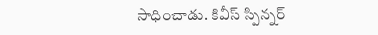సాధించాడు. కివీస్ స్పిన్నర్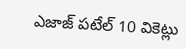ఎజాజ్ పటేల్ 10 వికెట్లు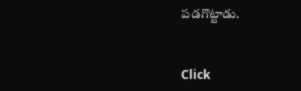పడగొట్టాడు.


Click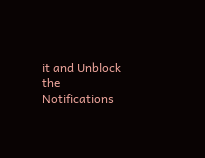it and Unblock the Notifications